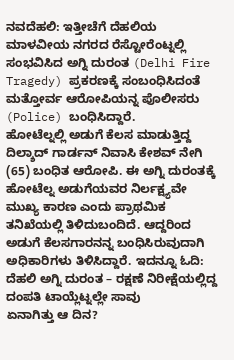ನವದೆಹಲಿ: ಇತ್ತೀಚೆಗೆ ದೆಹಲಿಯ ಮಾಳವೀಯ ನಗರದ ರೆಸ್ಟೋರೆಂಟ್ನಲ್ಲಿ ಸಂಭವಿಸಿದ ಅಗ್ನಿ ದುರಂತ (Delhi Fire Tragedy) ಪ್ರಕರಣಕ್ಕೆ ಸಂಬಂಧಿಸಿದಂತೆ ಮತ್ತೋರ್ವ ಆರೋಪಿಯನ್ನ ಪೊಲೀಸರು (Police) ಬಂಧಿಸಿದ್ದಾರೆ.
ಹೋಟೆಲ್ನಲ್ಲಿ ಅಡುಗೆ ಕೆಲಸ ಮಾಡುತ್ತಿದ್ದ ದಿಲ್ಶಾದ್ ಗಾರ್ಡನ್ ನಿವಾಸಿ ಕೇಶವ್ ನೇಗಿ (65) ಬಂಧಿತ ಆರೋಪಿ. ಈ ಅಗ್ನಿ ದುರಂತಕ್ಕೆ ಹೋಟೆಲ್ನ ಅಡುಗೆಯವರ ನಿರ್ಲಕ್ಷ್ಯವೇ ಮುಖ್ಯ ಕಾರಣ ಎಂದು ಪ್ರಾಥಮಿಕ ತನಿಖೆಯಲ್ಲಿ ತಿಳಿದುಬಂದಿದೆ. ಆದ್ದರಿಂದ ಅಡುಗೆ ಕೆಲಸಗಾರನನ್ನ ಬಂಧಿಸಿರುವುದಾಗಿ ಅಧಿಕಾರಿಗಳು ತಿಳಿಸಿದ್ದಾರೆ. ಇದನ್ನೂ ಓದಿ: ದೆಹಲಿ ಅಗ್ನಿ ದುರಂತ – ರಕ್ಷಣೆ ನಿರೀಕ್ಷೆಯಲ್ಲಿದ್ದ ದಂಪತಿ ಟಾಯ್ಲೆಟ್ನಲ್ಲೇ ಸಾವು
ಏನಾಗಿತ್ತು ಆ ದಿನ?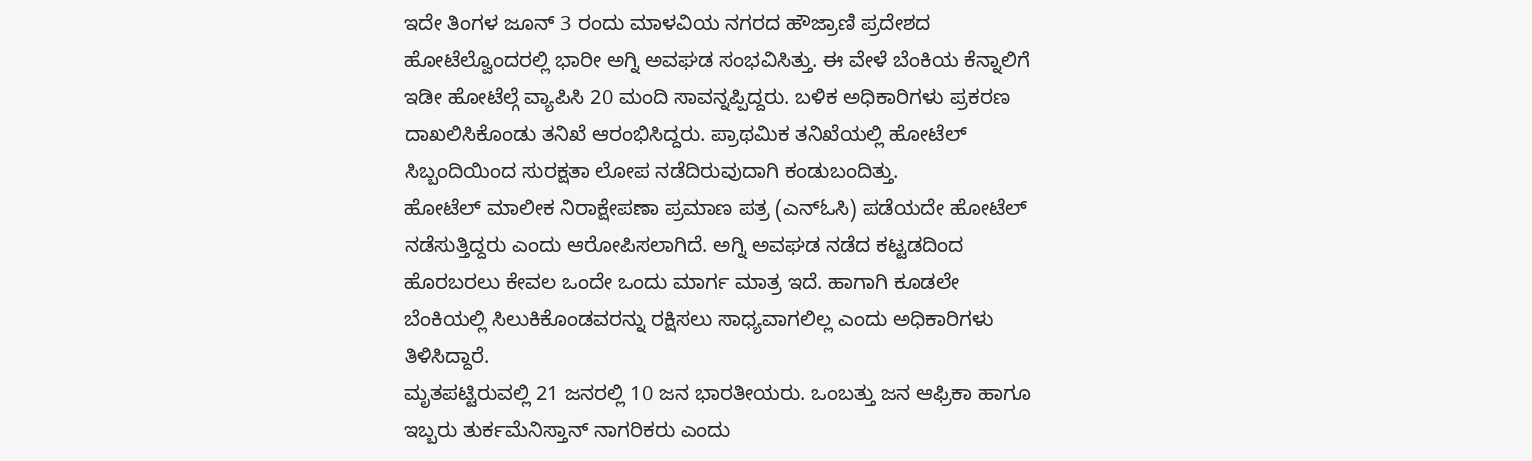ಇದೇ ತಿಂಗಳ ಜೂನ್ 3 ರಂದು ಮಾಳವಿಯ ನಗರದ ಹೌಜ್ರಾಣಿ ಪ್ರದೇಶದ ಹೋಟೆಲ್ವೊಂದರಲ್ಲಿ ಭಾರೀ ಅಗ್ನಿ ಅವಘಡ ಸಂಭವಿಸಿತ್ತು. ಈ ವೇಳೆ ಬೆಂಕಿಯ ಕೆನ್ನಾಲಿಗೆ ಇಡೀ ಹೋಟೆಲ್ಗೆ ವ್ಯಾಪಿಸಿ 20 ಮಂದಿ ಸಾವನ್ನಪ್ಪಿದ್ದರು. ಬಳಿಕ ಅಧಿಕಾರಿಗಳು ಪ್ರಕರಣ ದಾಖಲಿಸಿಕೊಂಡು ತನಿಖೆ ಆರಂಭಿಸಿದ್ದರು. ಪ್ರಾಥಮಿಕ ತನಿಖೆಯಲ್ಲಿ ಹೋಟೆಲ್ ಸಿಬ್ಬಂದಿಯಿಂದ ಸುರಕ್ಷತಾ ಲೋಪ ನಡೆದಿರುವುದಾಗಿ ಕಂಡುಬಂದಿತ್ತು.
ಹೋಟೆಲ್ ಮಾಲೀಕ ನಿರಾಕ್ಷೇಪಣಾ ಪ್ರಮಾಣ ಪತ್ರ (ಎನ್ಓಸಿ) ಪಡೆಯದೇ ಹೋಟೆಲ್ ನಡೆಸುತ್ತಿದ್ದರು ಎಂದು ಆರೋಪಿಸಲಾಗಿದೆ. ಅಗ್ನಿ ಅವಘಡ ನಡೆದ ಕಟ್ಟಡದಿಂದ ಹೊರಬರಲು ಕೇವಲ ಒಂದೇ ಒಂದು ಮಾರ್ಗ ಮಾತ್ರ ಇದೆ. ಹಾಗಾಗಿ ಕೂಡಲೇ ಬೆಂಕಿಯಲ್ಲಿ ಸಿಲುಕಿಕೊಂಡವರನ್ನು ರಕ್ಷಿಸಲು ಸಾಧ್ಯವಾಗಲಿಲ್ಲ ಎಂದು ಅಧಿಕಾರಿಗಳು ತಿಳಿಸಿದ್ದಾರೆ.
ಮೃತಪಟ್ಟಿರುವಲ್ಲಿ 21 ಜನರಲ್ಲಿ 10 ಜನ ಭಾರತೀಯರು. ಒಂಬತ್ತು ಜನ ಆಫ್ರಿಕಾ ಹಾಗೂ ಇಬ್ಬರು ತುರ್ಕಮೆನಿಸ್ತಾನ್ ನಾಗರಿಕರು ಎಂದು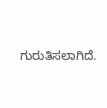ಗುರುತಿಸಲಾಗಿದೆ.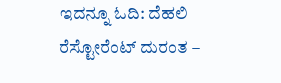ಇದನ್ನೂ ಓದಿ: ದೆಹಲಿ ರೆಸ್ಟೋರೆಂಟ್ ದುರಂತ –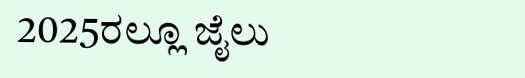2025ರಲ್ಲೂ ಜೈಲು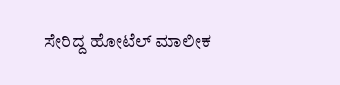ಸೇರಿದ್ದ ಹೋಟೆಲ್ ಮಾಲೀಕ